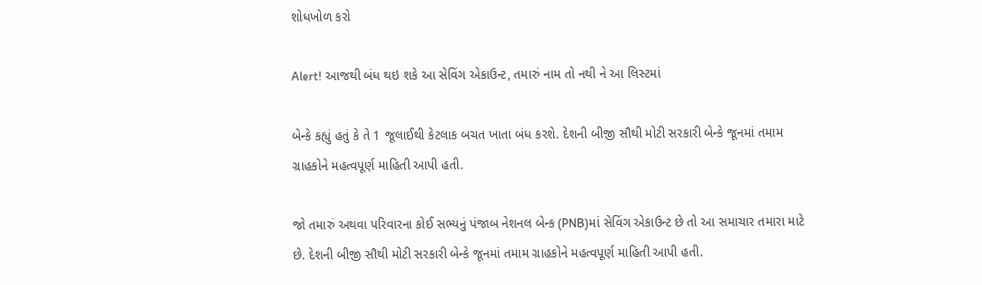શોધખોળ કરો

Alert! આજથી બંધ થઇ શકે આ સેવિંગ એકાઉન્ટ, તમારું નામ તો નથી ને આ લિસ્ટમાં

બેન્કે કહ્યું હતું કે તે 1 જૂલાઈથી કેટલાક બચત ખાતા બંધ કરશે. દેશની બીજી સૌથી મોટી સરકારી બેન્કે જૂનમાં તમામ ગ્રાહકોને મહત્વપૂર્ણ માહિતી આપી હતી.

જો તમારું અથવા પરિવારના કોઈ સભ્યનું પંજાબ નેશનલ બેન્ક (PNB)માં સેવિંગ એકાઉન્ટ છે તો આ સમાચાર તમારા માટે છે. દેશની બીજી સૌથી મોટી સરકારી બેન્કે જૂનમાં તમામ ગ્રાહકોને મહત્વપૂર્ણ માહિતી આપી હતી.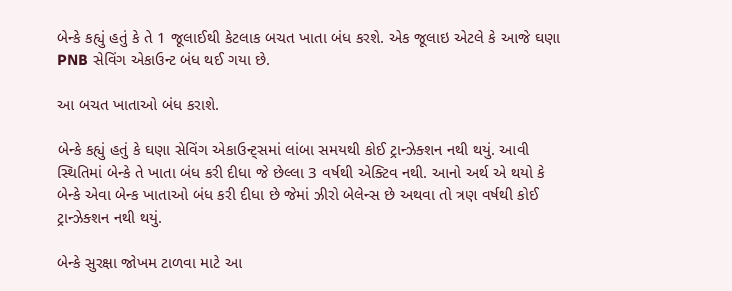બેન્કે કહ્યું હતું કે તે 1 જૂલાઈથી કેટલાક બચત ખાતા બંધ કરશે. એક જૂલાઇ એટલે કે આજે ઘણા PNB સેવિંગ એકાઉન્ટ બંધ થઈ ગયા છે.

આ બચત ખાતાઓ બંધ કરાશે.

બેન્કે કહ્યું હતું કે ઘણા સેવિંગ એકાઉન્ટ્સમાં લાંબા સમયથી કોઈ ટ્રાન્ઝેક્શન નથી થયું. આવી સ્થિતિમાં બેન્કે તે ખાતા બંધ કરી દીધા જે છેલ્લા 3 વર્ષથી એક્ટિવ નથી. આનો અર્થ એ થયો કે બેન્કે એવા બેન્ક ખાતાઓ બંધ કરી દીધા છે જેમાં ઝીરો બેલેન્સ છે અથવા તો ત્રણ વર્ષથી કોઈ ટ્રાન્ઝેક્શન નથી થયું.

બેન્કે સુરક્ષા જોખમ ટાળવા માટે આ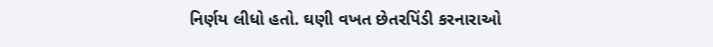નિર્ણય લીધો હતો. ઘણી વખત છેતરપિંડી કરનારાઓ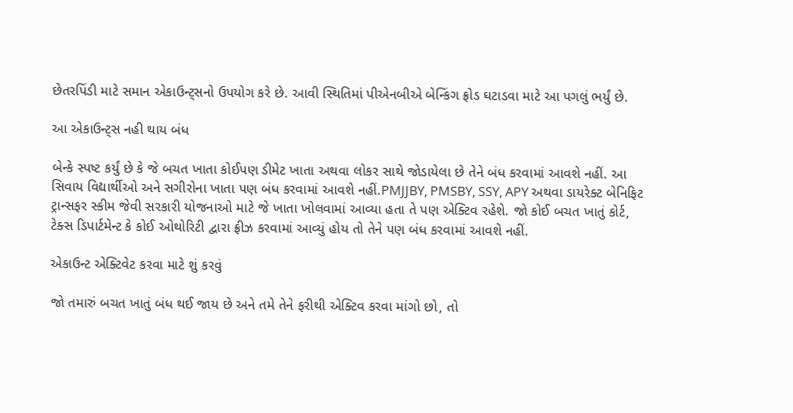છેતરપિંડી માટે સમાન એકાઉન્ટ્સનો ઉપયોગ કરે છે. આવી સ્થિતિમાં પીએનબીએ બેન્કિંગ ફ્રોડ ઘટાડવા માટે આ પગલું ભર્યું છે.

આ એકાઉન્ટ્સ નહી થાય બંધ

બેન્કે સ્પષ્ટ કર્યું છે કે જે બચત ખાતા કોઈપણ ડીમેટ ખાતા અથવા લોકર સાથે જોડાયેલા છે તેને બંધ કરવામાં આવશે નહીં. આ સિવાય વિદ્યાર્થીઓ અને સગીરોના ખાતા પણ બંધ કરવામાં આવશે નહીં.PMJJBY, PMSBY, SSY, APY અથવા ડાયરેક્ટ બેનિફિટ ટ્રાન્સફર સ્કીમ જેવી સરકારી યોજનાઓ માટે જે ખાતા ખોલવામાં આવ્યા હતા તે પણ એક્ટિવ રહેશે. જો કોઈ બચત ખાતું કોર્ટ, ટેક્સ ડિપાર્ટમેન્ટ કે કોઈ ઓથોરિટી દ્વારા ફ્રીઝ કરવામાં આવ્યું હોય તો તેને પણ બંધ કરવામાં આવશે નહીં.

એકાઉન્ટ એક્ટિવેટ કરવા માટે શું કરવું

જો તમારું બચત ખાતું બંધ થઈ જાય છે અને તમે તેને ફરીથી એક્ટિવ કરવા માંગો છો, તો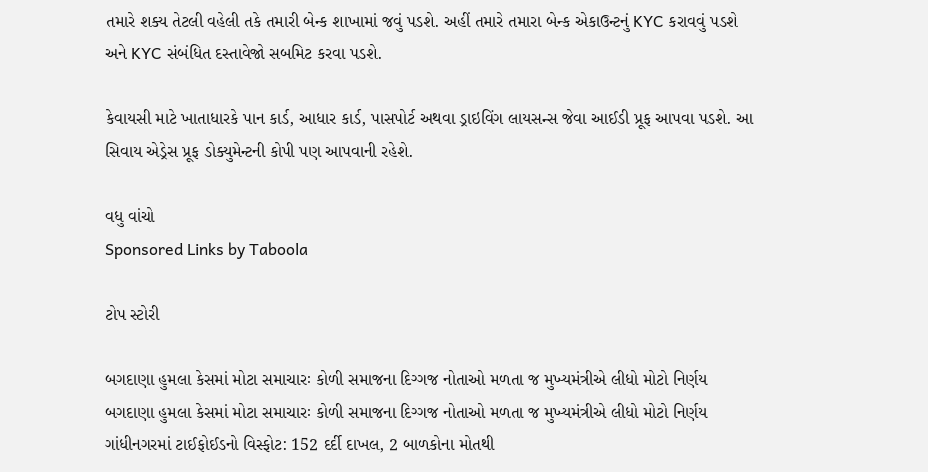તમારે શક્ય તેટલી વહેલી તકે તમારી બેન્ક શાખામાં જવું પડશે. અહીં તમારે તમારા બેન્ક એકાઉન્ટનું KYC કરાવવું પડશે અને KYC સંબંધિત દસ્તાવેજો સબમિટ કરવા પડશે.

કેવાયસી માટે ખાતાધારકે પાન કાર્ડ, આધાર કાર્ડ, પાસપોર્ટ અથવા ડ્રાઇવિંગ લાયસન્સ જેવા આઈડી પ્રૂફ આપવા પડશે. આ સિવાય એડ્રેસ પ્રૂફ ડોક્યુમેન્ટની કોપી પણ આપવાની રહેશે.

વધુ વાંચો
Sponsored Links by Taboola

ટોપ સ્ટોરી

બગદાણા હુમલા કેસમાં મોટા સમાચારઃ કોળી સમાજના દિગ્ગજ નોતાઓ મળતા જ મુખ્યમંત્રીએ લીધો મોટો નિર્ણય
બગદાણા હુમલા કેસમાં મોટા સમાચારઃ કોળી સમાજના દિગ્ગજ નોતાઓ મળતા જ મુખ્યમંત્રીએ લીધો મોટો નિર્ણય
ગાંધીનગરમાં ટાઈફોઈડનો વિસ્ફોટ: 152 દર્દી દાખલ, 2 બાળકોના મોતથી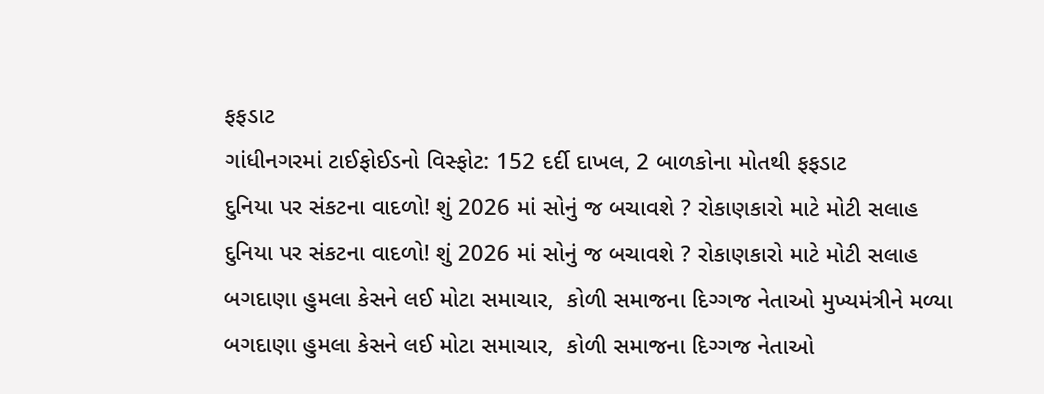ફફડાટ
ગાંધીનગરમાં ટાઈફોઈડનો વિસ્ફોટ: 152 દર્દી દાખલ, 2 બાળકોના મોતથી ફફડાટ
દુનિયા પર સંકટના વાદળો! શું 2026 માં સોનું જ બચાવશે ? રોકાણકારો માટે મોટી સલાહ
દુનિયા પર સંકટના વાદળો! શું 2026 માં સોનું જ બચાવશે ? રોકાણકારો માટે મોટી સલાહ
બગદાણા હુમલા કેસને લઈ મોટા સમાચાર,  કોળી સમાજના દિગ્ગજ નેતાઓ મુખ્યમંત્રીને મળ્યા
બગદાણા હુમલા કેસને લઈ મોટા સમાચાર,  કોળી સમાજના દિગ્ગજ નેતાઓ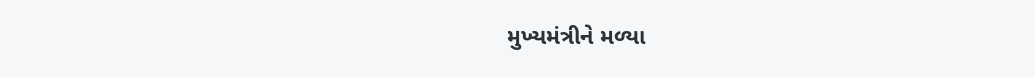મુખ્યમંત્રીને મળ્યા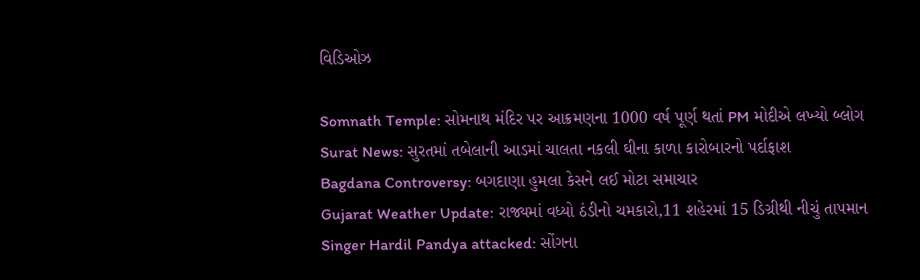વિડિઓઝ

Somnath Temple: સોમનાથ મંદિર પર આક્રમણના 1000 વર્ષ પૂર્ણ થતાં PM મોદીએ લખ્યો બ્લોગ
Surat News: સુરતમાં તબેલાની આડમાં ચાલતા નકલી ઘીના કાળા કારોબારનો પર્દાફાશ
Bagdana Controversy: બગદાણા હુમલા કેસને લઈ મોટા સમાચાર
Gujarat Weather Update: રાજ્યમાં વધ્યો ઠંડીનો ચમકારો,11 શહેરમાં 15 ડિગ્રીથી નીચું તાપમાન
Singer Hardil Pandya attacked: સોંગના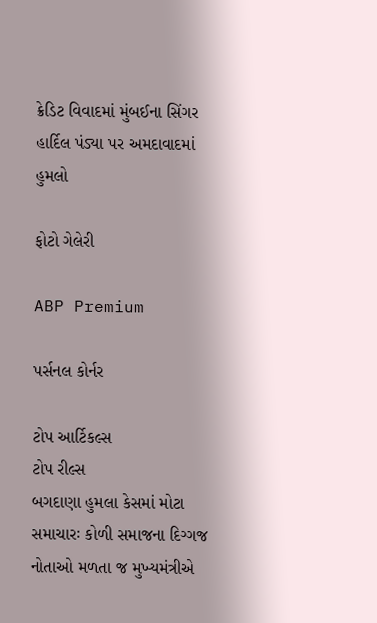ક્રેડિટ વિવાદમાં મુંબઈના સિંગર હાર્દિલ પંડ્યા પર અમદાવાદમાં હુમલો

ફોટો ગેલેરી

ABP Premium

પર્સનલ કોર્નર

ટોપ આર્ટિકલ્સ
ટોપ રીલ્સ
બગદાણા હુમલા કેસમાં મોટા સમાચારઃ કોળી સમાજના દિગ્ગજ નોતાઓ મળતા જ મુખ્યમંત્રીએ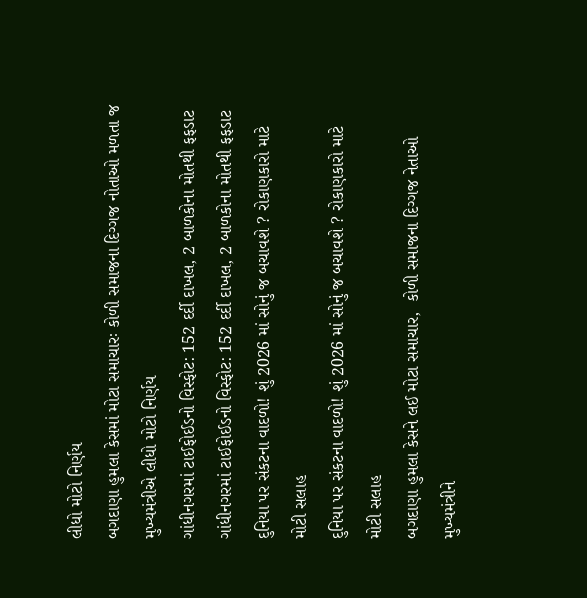લીધો મોટો નિર્ણય
બગદાણા હુમલા કેસમાં મોટા સમાચારઃ કોળી સમાજના દિગ્ગજ નોતાઓ મળતા જ મુખ્યમંત્રીએ લીધો મોટો નિર્ણય
ગાંધીનગરમાં ટાઈફોઈડનો વિસ્ફોટ: 152 દર્દી દાખલ, 2 બાળકોના મોતથી ફફડાટ
ગાંધીનગરમાં ટાઈફોઈડનો વિસ્ફોટ: 152 દર્દી દાખલ, 2 બાળકોના મોતથી ફફડાટ
દુનિયા પર સંકટના વાદળો! શું 2026 માં સોનું જ બચાવશે ? રોકાણકારો માટે મોટી સલાહ
દુનિયા પર સંકટના વાદળો! શું 2026 માં સોનું જ બચાવશે ? રોકાણકારો માટે મોટી સલાહ
બગદાણા હુમલા કેસને લઈ મોટા સમાચાર,  કોળી સમાજના દિગ્ગજ નેતાઓ મુખ્યમંત્રીને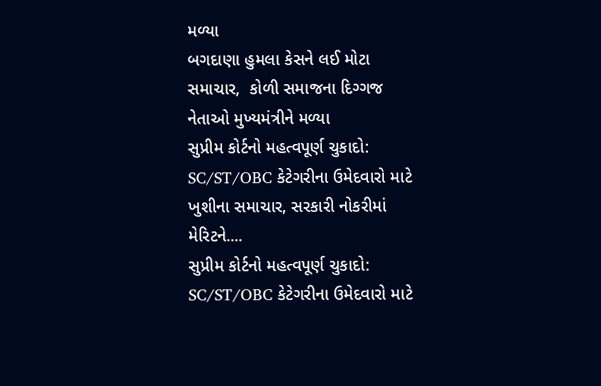મળ્યા
બગદાણા હુમલા કેસને લઈ મોટા સમાચાર,  કોળી સમાજના દિગ્ગજ નેતાઓ મુખ્યમંત્રીને મળ્યા
સુપ્રીમ કોર્ટનો મહત્વપૂર્ણ ચુકાદો: SC/ST/OBC કેટેગરીના ઉમેદવારો માટે ખુશીના સમાચાર, સરકારી નોકરીમાં મેરિટને....
સુપ્રીમ કોર્ટનો મહત્વપૂર્ણ ચુકાદો: SC/ST/OBC કેટેગરીના ઉમેદવારો માટે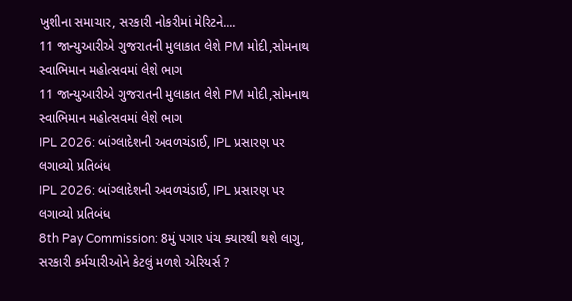ખુશીના સમાચાર, સરકારી નોકરીમાં મેરિટને....
11 જાન્યુઆરીએ ગુજરાતની મુલાકાત લેશે PM મોદી,સોમનાથ સ્વાભિમાન મહોત્સવમાં લેશે ભાગ
11 જાન્યુઆરીએ ગુજરાતની મુલાકાત લેશે PM મોદી,સોમનાથ સ્વાભિમાન મહોત્સવમાં લેશે ભાગ
IPL 2026: બાંગ્લાદેશની અવળચંડાઈ, IPL પ્રસારણ પર લગાવ્યો પ્રતિબંધ
IPL 2026: બાંગ્લાદેશની અવળચંડાઈ, IPL પ્રસારણ પર લગાવ્યો પ્રતિબંધ
8th Pay Commission: 8મું પગાર પંચ ક્યારથી થશે લાગુ, સરકારી કર્મચારીઓને કેટલું મળશે એરિયર્સ ?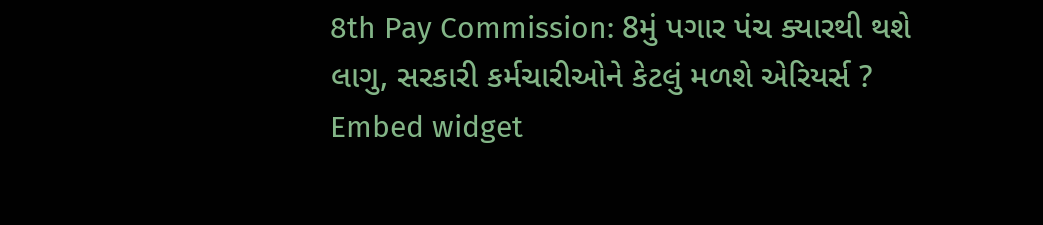8th Pay Commission: 8મું પગાર પંચ ક્યારથી થશે લાગુ, સરકારી કર્મચારીઓને કેટલું મળશે એરિયર્સ ?
Embed widget